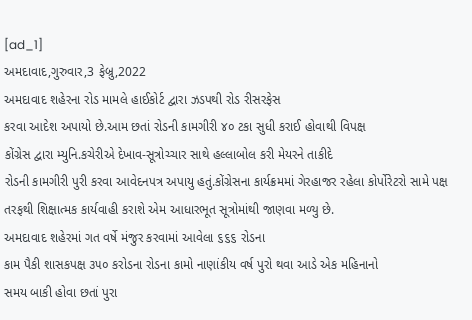[ad_1]
અમદાવાદ,ગુરુવાર,3 ફેબ્રુ,2022
અમદાવાદ શહેરના રોડ મામલે હાઈકોર્ટ દ્વારા ઝડપથી રોડ રીસરફેસ
કરવા આદેશ અપાયો છે.આમ છતાં રોડની કામગીરી ૪૦ ટકા સુધી કરાઈ હોવાથી વિપક્ષ
કોંગ્રેસ દ્વારા મ્યુનિ.કચેરીએ દેખાવ-સૂત્રોચ્ચાર સાથે હલ્લાબોલ કરી મેયરને તાકીદે
રોડની કામગીરી પુરી કરવા આવેદનપત્ર અપાયુ હતું.કોંગ્રેસના કાર્યક્રમમાં ગેરહાજર રહેલા કોર્પોરેટરો સામે પક્ષ
તરફથી શિક્ષાત્મક કાર્યવાહી કરાશે એમ આધારભૂત સૂત્રોમાંથી જાણવા મળ્યુ છે.
અમદાવાદ શહેરમાં ગત વર્ષે મંજુર કરવામાં આવેલા ૬૬૬ રોડના
કામ પૈકી શાસકપક્ષ ૩૫૦ કરોડના રોડના કામો નાણાંકીય વર્ષ પુરો થવા આડે એક મહિનાનો
સમય બાકી હોવા છતાં પુરા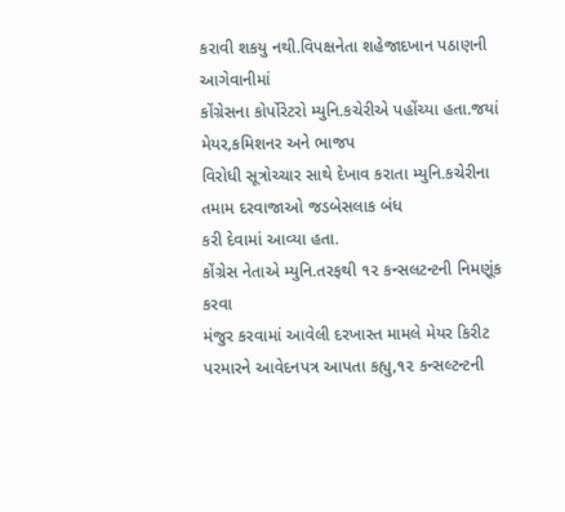કરાવી શકયુ નથી.વિપક્ષનેતા શહેજાદખાન પઠાણની આગેવાનીમાં
કોંગ્રેસના કોર્પોરેટરો મ્યુનિ.કચેરીએ પહોંચ્યા હતા.જયાં મેયર,કમિશનર અને ભાજપ
વિરોધી સૂત્રોચ્ચાર સાથે દેખાવ કરાતા મ્યુનિ.કચેરીના તમામ દરવાજાઓ જડબેસલાક બંધ
કરી દેવામાં આવ્યા હતા.
કોંગ્રેસ નેતાએ મ્યુનિ.તરફથી ૧૨ કન્સલટન્ટની નિમણૂંક કરવા
મંજુર કરવામાં આવેલી દરખાસ્ત મામલે મેયર કિરીટ પરમારને આવેદનપત્ર આપતા કહ્યુ,૧૨ કન્સલ્ટન્ટની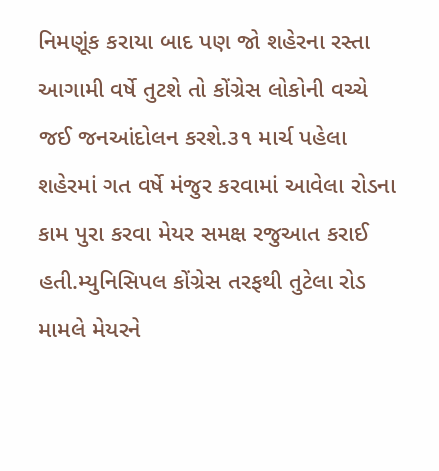નિમણૂંક કરાયા બાદ પણ જો શહેરના રસ્તા આગામી વર્ષે તુટશે તો કોંગ્રેસ લોકોની વચ્ચે
જઈ જનઆંદોલન કરશે.૩૧ માર્ચ પહેલા શહેરમાં ગત વર્ષે મંજુર કરવામાં આવેલા રોડના
કામ પુરા કરવા મેયર સમક્ષ રજુઆત કરાઈ હતી.મ્યુનિસિપલ કોંગ્રેસ તરફથી તુટેલા રોડ
મામલે મેયરને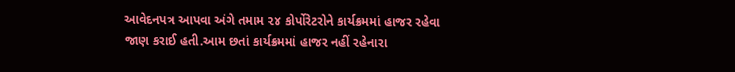આવેદનપત્ર આપવા અંગે તમામ ૨૪ કોર્પોરેટરોને કાર્યક્રમમાં હાજર રહેવા
જાણ કરાઈ હતી.આમ છતાં કાર્યક્રમમાં હાજર નહીં રહેનારા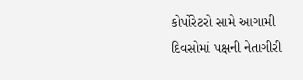કોર્પોરેટરો સામે આગામી
દિવસોમાં પક્ષની નેતાગીરી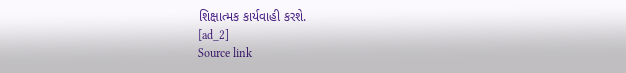શિક્ષાત્મક કાર્યવાહી કરશે.
[ad_2]
Source link